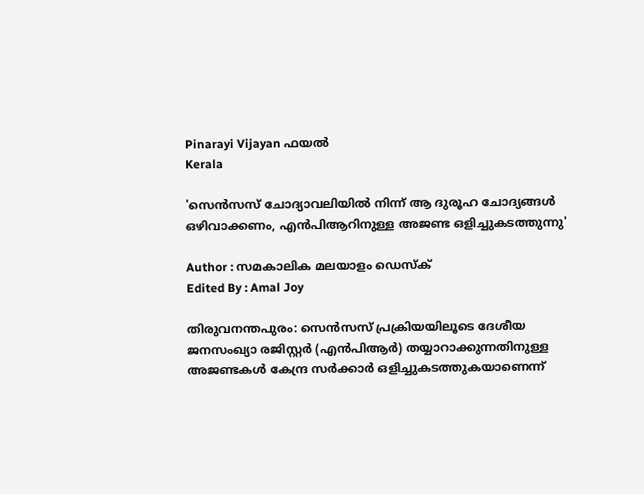Pinarayi Vijayan ഫയൽ
Kerala

'സെന്‍സസ് ചോദ്യാവലിയില്‍ നിന്ന് ആ ദുരൂഹ ചോദ്യങ്ങള്‍ ഒഴിവാക്കണം, എന്‍പിആറിനുള്ള അജണ്ട ഒളിച്ചുകടത്തുന്നു'

Author : സമകാലിക മലയാളം ഡെസ്ക്
Edited By : Amal Joy

തിരുവനന്തപുരം: സെന്‍സസ് പ്രക്രിയയിലൂടെ ദേശീയ ജനസംഖ്യാ രജിസ്റ്റര്‍ (എന്‍പിആര്‍) തയ്യാറാക്കുന്നതിനുള്ള അജണ്ടകള്‍ കേന്ദ്ര സര്‍ക്കാര്‍ ഒളിച്ചുകടത്തുകയാണെന്ന്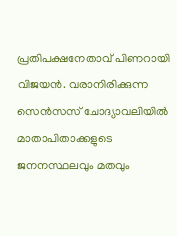പ്രതിപക്ഷനേതാവ് പിണറായി വിജയന്‍. വരാനിരിക്കുന്ന സെന്‍സസ് ചോദ്യാവലിയില്‍ മാതാപിതാക്കളുടെ ജനനസ്ഥലവും മതവും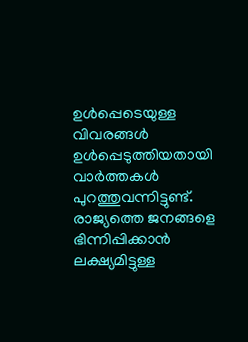ഉള്‍പ്പെടെയുള്ള വിവരങ്ങള്‍ ഉള്‍പ്പെടുത്തിയതായി വാര്‍ത്തകള്‍ പുറത്തുവന്നിട്ടുണ്ട്. രാജ്യത്തെ ജനങ്ങളെ ഭിന്നിപ്പിക്കാന്‍ ലക്ഷ്യമിട്ടുള്ള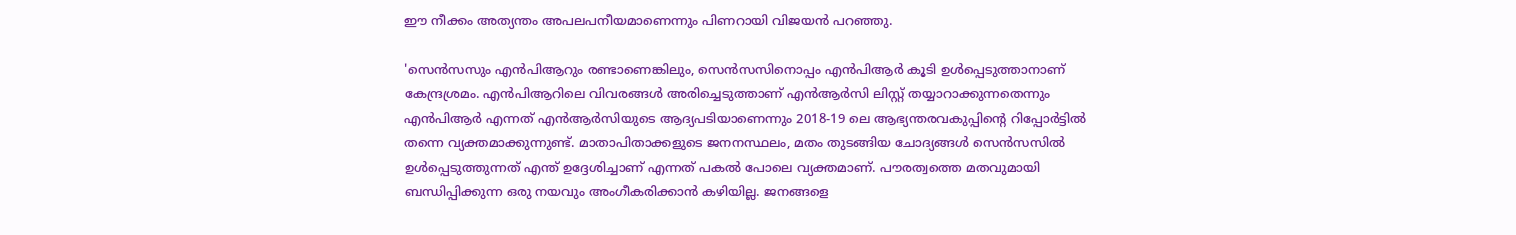ഈ നീക്കം അത്യന്തം അപലപനീയമാണെന്നും പിണറായി വിജയന്‍ പറഞ്ഞു.

'സെന്‍സസും എന്‍പിആറും രണ്ടാണെങ്കിലും, സെന്‍സസിനൊപ്പം എന്‍പിആര്‍ കൂടി ഉള്‍പ്പെടുത്താനാണ് കേന്ദ്രശ്രമം. എന്‍പിആറിലെ വിവരങ്ങള്‍ അരിച്ചെടുത്താണ് എന്‍ആര്‍സി ലിസ്റ്റ് തയ്യാറാക്കുന്നതെന്നും എന്‍പിആര്‍ എന്നത് എന്‍ആര്‍സിയുടെ ആദ്യപടിയാണെന്നും 2018-19 ലെ ആഭ്യന്തരവകുപ്പിന്റെ റിപ്പോര്‍ട്ടില്‍ തന്നെ വ്യക്തമാക്കുന്നുണ്ട്. മാതാപിതാക്കളുടെ ജനനസ്ഥലം, മതം തുടങ്ങിയ ചോദ്യങ്ങള്‍ സെന്‍സസില്‍ ഉള്‍പ്പെടുത്തുന്നത് എന്ത് ഉദ്ദേശിച്ചാണ് എന്നത് പകല്‍ പോലെ വ്യക്തമാണ്. പൗരത്വത്തെ മതവുമായി ബന്ധിപ്പിക്കുന്ന ഒരു നയവും അംഗീകരിക്കാന്‍ കഴിയില്ല. ജനങ്ങളെ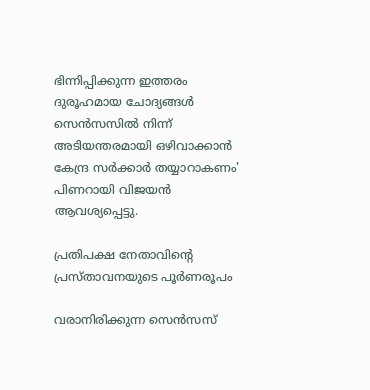ഭിന്നിപ്പിക്കുന്ന ഇത്തരം ദുരൂഹമായ ചോദ്യങ്ങള്‍ സെന്‍സസില്‍ നിന്ന് അടിയന്തരമായി ഒഴിവാക്കാന്‍ കേന്ദ്ര സര്‍ക്കാര്‍ തയ്യാറാകണം' പിണറായി വിജയന്‍ ആവശ്യപ്പെട്ടു.

പ്രതിപക്ഷ നേതാവിന്റെ പ്രസ്താവനയുടെ പൂര്‍ണരൂപം

വരാനിരിക്കുന്ന സെന്‍സസ്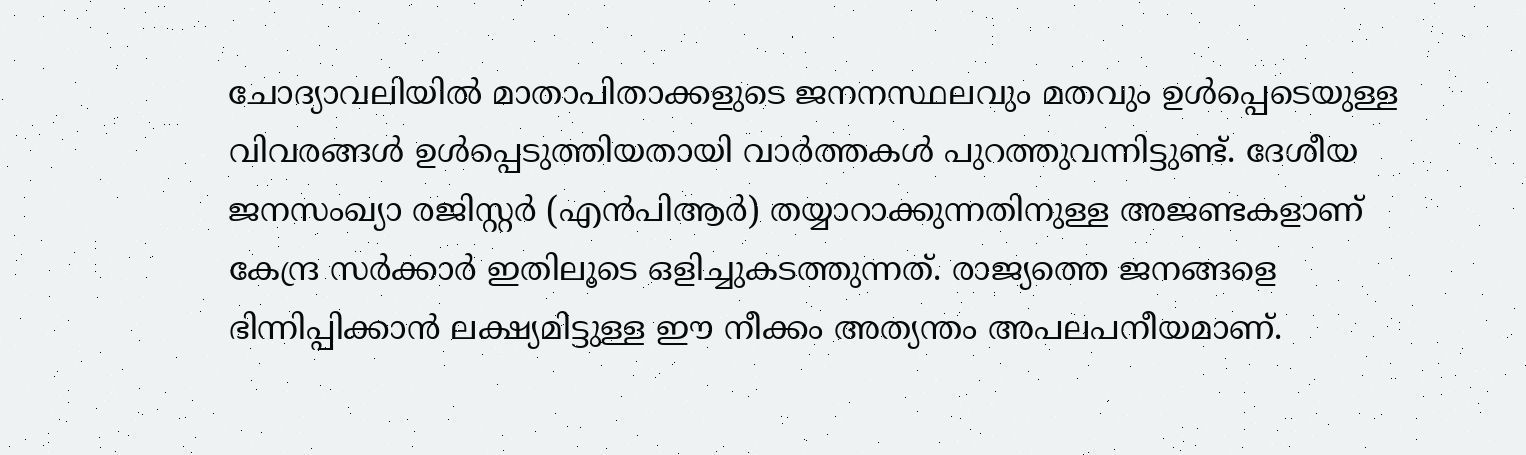ചോദ്യാവലിയില്‍ മാതാപിതാക്കളുടെ ജനനസ്ഥലവും മതവും ഉള്‍പ്പെടെയുള്ള വിവരങ്ങള്‍ ഉള്‍പ്പെടുത്തിയതായി വാര്‍ത്തകള്‍ പുറത്തുവന്നിട്ടുണ്ട്. ദേശീയ ജനസംഖ്യാ രജിസ്റ്റര്‍ (എന്‍പിആര്‍) തയ്യാറാക്കുന്നതിനുള്ള അജണ്ടകളാണ് കേന്ദ്ര സര്‍ക്കാര്‍ ഇതിലൂടെ ഒളിച്ചുകടത്തുന്നത്. രാജ്യത്തെ ജനങ്ങളെ ഭിന്നിപ്പിക്കാന്‍ ലക്ഷ്യമിട്ടുള്ള ഈ നീക്കം അത്യന്തം അപലപനീയമാണ്.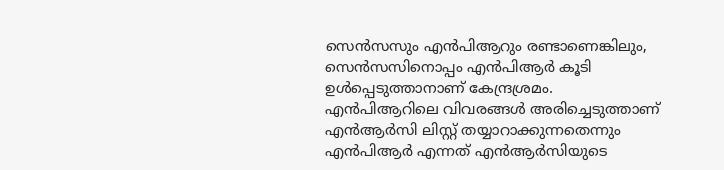സെന്‍സസും എന്‍പിആറും രണ്ടാണെങ്കിലും, സെന്‍സസിനൊപ്പം എന്‍പിആര്‍ കൂടി ഉള്‍പ്പെടുത്താനാണ് കേന്ദ്രശ്രമം. എന്‍പിആറിലെ വിവരങ്ങള്‍ അരിച്ചെടുത്താണ് എന്‍ആര്‍സി ലിസ്റ്റ് തയ്യാറാക്കുന്നതെന്നും എന്‍പിആര്‍ എന്നത് എന്‍ആര്‍സിയുടെ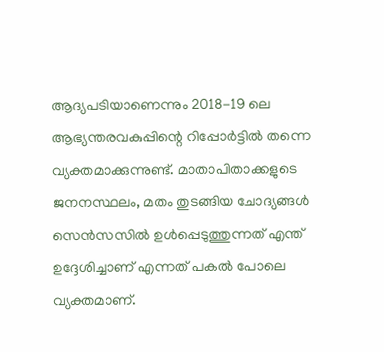ആദ്യപടിയാണെന്നും 2018-19 ലെ ആഭ്യന്തരവകുപ്പിന്റെ റിപ്പോര്‍ട്ടില്‍ തന്നെ വ്യക്തമാക്കുന്നുണ്ട്. മാതാപിതാക്കളുടെ ജനനസ്ഥലം, മതം തുടങ്ങിയ ചോദ്യങ്ങള്‍ സെന്‍സസില്‍ ഉള്‍പ്പെടുത്തുന്നത് എന്ത് ഉദ്ദേശിച്ചാണ് എന്നത് പകല്‍ പോലെ വ്യക്തമാണ്.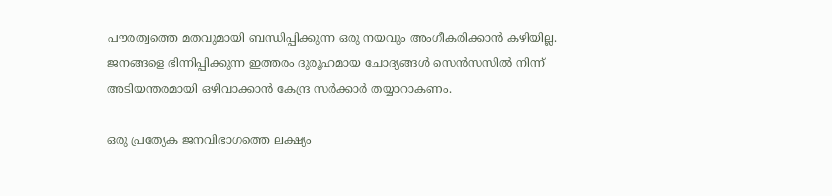പൗരത്വത്തെ മതവുമായി ബന്ധിപ്പിക്കുന്ന ഒരു നയവും അംഗീകരിക്കാന്‍ കഴിയില്ല. ജനങ്ങളെ ഭിന്നിപ്പിക്കുന്ന ഇത്തരം ദുരൂഹമായ ചോദ്യങ്ങള്‍ സെന്‍സസില്‍ നിന്ന് അടിയന്തരമായി ഒഴിവാക്കാന്‍ കേന്ദ്ര സര്‍ക്കാര്‍ തയ്യാറാകണം.

ഒരു പ്രത്യേക ജനവിഭാഗത്തെ ലക്ഷ്യം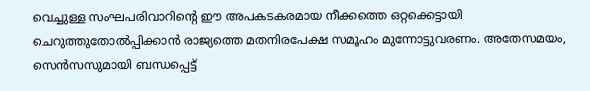വെച്ചുള്ള സംഘപരിവാറിന്റെ ഈ അപകടകരമായ നീക്കത്തെ ഒറ്റക്കെട്ടായി ചെറുത്തുതോല്‍പ്പിക്കാന്‍ രാജ്യത്തെ മതനിരപേക്ഷ സമൂഹം മുന്നോട്ടുവരണം. അതേസമയം, സെന്‍സസുമായി ബന്ധപ്പെട്ട്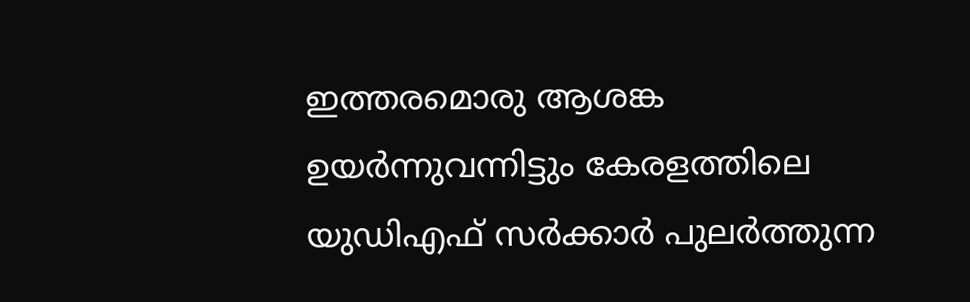ഇത്തരമൊരു ആശങ്ക ഉയര്‍ന്നുവന്നിട്ടും കേരളത്തിലെ യുഡിഎഫ് സര്‍ക്കാര്‍ പുലര്‍ത്തുന്ന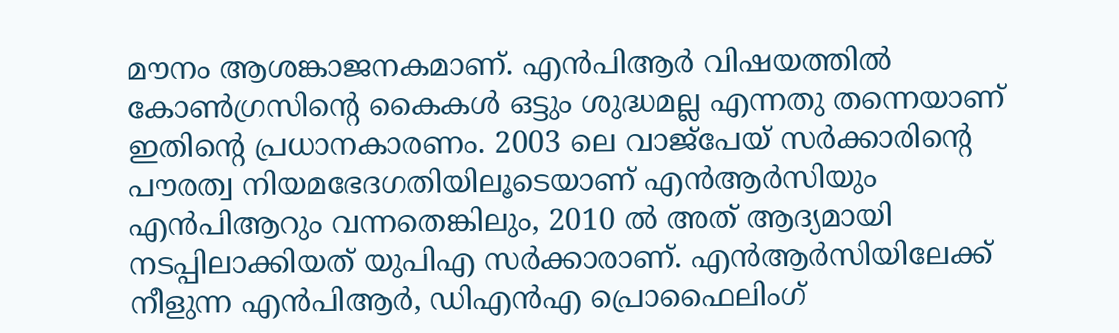മൗനം ആശങ്കാജനകമാണ്. എന്‍പിആര്‍ വിഷയത്തില്‍ കോണ്‍ഗ്രസിന്റെ കൈകള്‍ ഒട്ടും ശുദ്ധമല്ല എന്നതു തന്നെയാണ് ഇതിന്റെ പ്രധാനകാരണം. 2003 ലെ വാജ്പേയ് സര്‍ക്കാരിന്റെ പൗരത്വ നിയമഭേദഗതിയിലൂടെയാണ് എന്‍ആര്‍സിയും എന്‍പിആറും വന്നതെങ്കിലും, 2010 ല്‍ അത് ആദ്യമായി നടപ്പിലാക്കിയത് യുപിഎ സര്‍ക്കാരാണ്. എന്‍ആര്‍സിയിലേക്ക് നീളുന്ന എന്‍പിആര്‍, ഡിഎന്‍എ പ്രൊഫൈലിംഗ്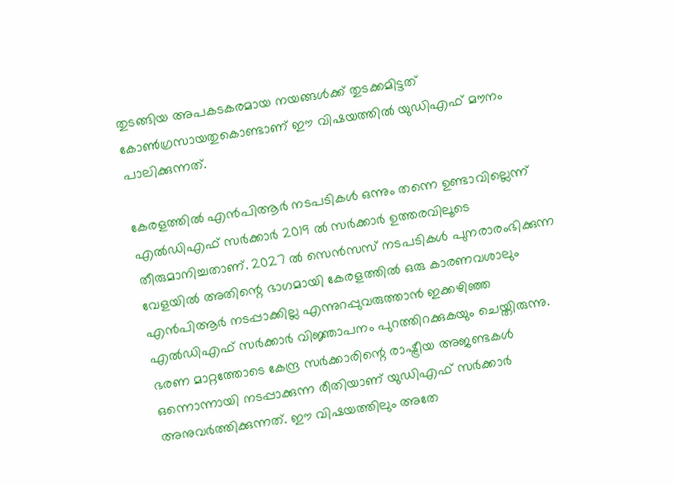തുടങ്ങിയ അപകടകരമായ നയങ്ങള്‍ക്ക് തുടക്കമിട്ടത് കോണ്‍ഗ്രസായതുകൊണ്ടാണ് ഈ വിഷയത്തില്‍ യുഡിഎഫ് മൗനം പാലിക്കുന്നത്.

കേരളത്തില്‍ എന്‍പിആര്‍ നടപടികള്‍ ഒന്നും തന്നെ ഉണ്ടാവില്ലെന്ന് എല്‍ഡിഎഫ് സര്‍ക്കാര്‍ 2019 ല്‍ സര്‍ക്കാര്‍ ഉത്തരവിലൂടെ തീരുമാനിച്ചതാണ്. 2027 ല്‍ സെന്‍സസ് നടപടികള്‍ പുനരാരംഭിക്കുന്ന വേളയില്‍ അതിന്റെ ഭാഗമായി കേരളത്തില്‍ ഒരു കാരണവശാലും എന്‍പിആര്‍ നടപ്പാക്കില്ല എന്നുറപ്പുവരുത്താന്‍ ഇക്കഴിഞ്ഞ എല്‍ഡിഎഫ് സര്‍ക്കാര്‍ വിജ്ഞാപനം പുറത്തിറക്കുകയും ചെയ്തിരുന്നു. ഭരണ മാറ്റത്തോടെ കേന്ദ്ര സര്‍ക്കാരിന്റെ രാഷ്ട്രീയ അജണ്ടകള്‍ ഒന്നൊന്നായി നടപ്പാക്കുന്ന രീതിയാണ് യുഡിഎഫ് സര്‍ക്കാര്‍ അനുവര്‍ത്തിക്കുന്നത്. ഈ വിഷയത്തിലും അതേ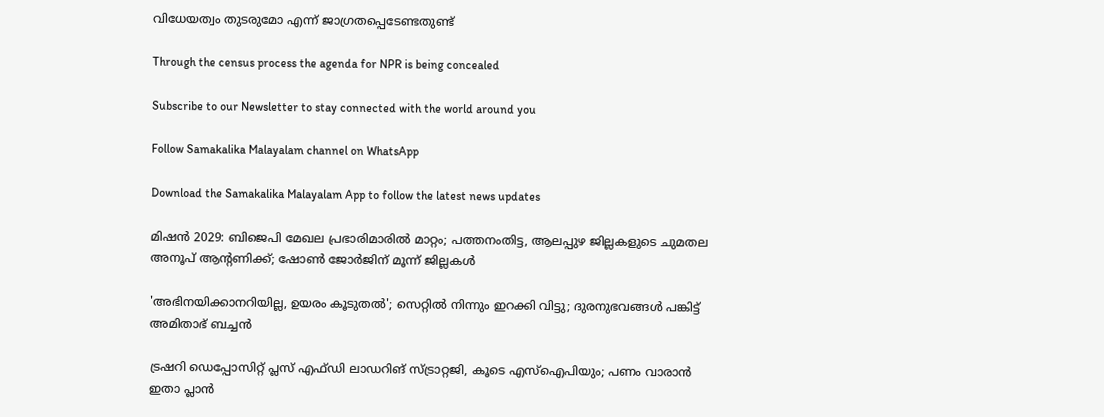വിധേയത്വം തുടരുമോ എന്ന് ജാഗ്രതപ്പെടേണ്ടതുണ്ട്

Through the census process the agenda for NPR is being concealed

Subscribe to our Newsletter to stay connected with the world around you

Follow Samakalika Malayalam channel on WhatsApp

Download the Samakalika Malayalam App to follow the latest news updates

മിഷന്‍ 2029: ബിജെപി മേഖല പ്രഭാരിമാരില്‍ മാറ്റം; പത്തനംതിട്ട, ആലപ്പുഴ ജില്ലകളുടെ ചുമതല അനൂപ് ആന്റണിക്ക്; ഷോണ്‍ ജോര്‍ജിന് മൂന്ന് ജില്ലകള്‍

'അഭിനയിക്കാനറിയില്ല, ഉയരം കൂടുതല്‍'; സെറ്റില്‍ നിന്നും ഇറക്കി വിട്ടു; ദുരനുഭവങ്ങള്‍ പങ്കിട്ട് അമിതാഭ് ബച്ചന്‍

ട്രഷറി ഡെപ്പോസിറ്റ് പ്ലസ് എഫ്ഡി ലാഡറിങ് സ്ട്രാറ്റജി, കൂടെ എസ്‌ഐപിയും; പണം വാരാന്‍ ഇതാ പ്ലാന്‍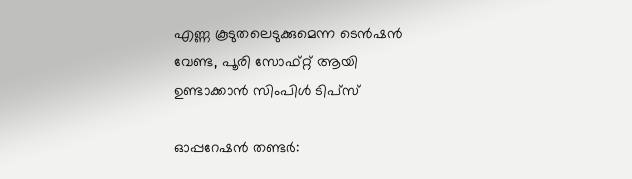എണ്ണ കൂടുതലെടുക്കുമെന്ന ടെൻഷൻ വേണ്ട, പൂരി സോഫ്റ്റ് ആയി ഉണ്ടാക്കാൻ സിംപിൾ ടിപ്സ്

ഓപ്പറേഷൻ തണ്ടർ: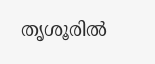തൃശൂരിൽ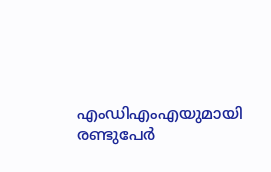എംഡിഎംഎയുമായി രണ്ടുപേർ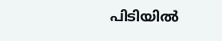പിടിയിൽ